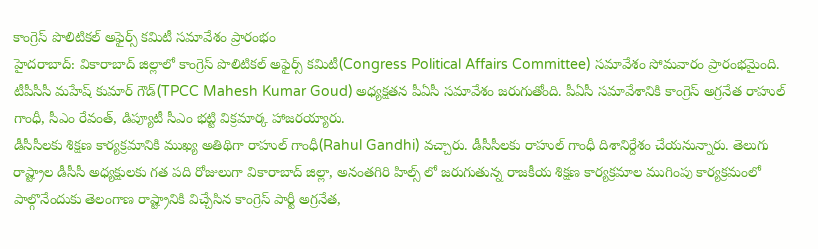కాంగ్రెస్ పొలిటికల్ అఫైర్స్ కమిటీ సమావేశం ప్రారంభం
హైదరాబాద్: వికారాబాద్ జిల్లాలో కాంగ్రెస్ పొలిటికల్ అఫైర్స్ కమిటీ(Congress Political Affairs Committee) సమావేశం సోమవారం ప్రారంభమైంది. టీపీసీసీ మహేష్ కుమార్ గౌడ్(TPCC Mahesh Kumar Goud) అధ్యక్షతన పీఏసీ సమావేశం జరుగుతోంది. పీఏసీ సమావేశానికి కాంగ్రెస్ అగ్రనేత రాహుల్ గాంధీ, సీఎం రేవంత్, డిప్యూటీ సీఎం భట్టి విక్రమార్క హాజరయ్యారు.
డీసీసీలకు శిక్షణ కార్యక్రమానికి ముఖ్య అతిథిగా రాహుల్ గాంధీ(Rahul Gandhi) వచ్చారు. డీసీసీలకు రాహుల్ గాంధీ దిశానిర్దేశం చేయనున్నారు. తెలుగు రాష్ట్రాల డీసీసీ అధ్యక్షులకు గత పది రోజులుగా వికారాబాద్ జిల్లా, అనంతగిరి హిల్స్ లో జరుగుతున్న రాజకీయ శిక్షణ కార్యక్రమాల ముగింపు కార్యక్రమంలో పాల్గొనేందుకు తెలంగాణ రాష్ట్రానికి విచ్చేసిన కాంగ్రెస్ పార్టీ అగ్రనేత,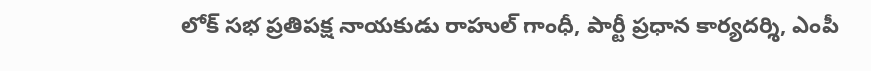లోక్ సభ ప్రతిపక్ష నాయకుడు రాహుల్ గాంధీ, పార్టీ ప్రధాన కార్యదర్శి, ఎంపీ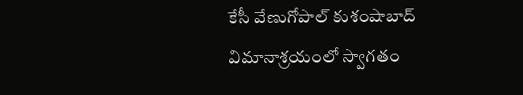కేసీ వేణుగోపాల్ కుశంషాబాద్ విమానాశ్రయంలో స్వాగతం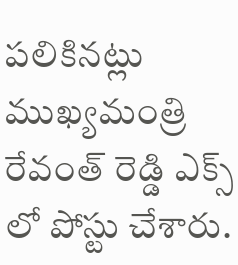పలికినట్లు ముఖ్యమంత్రి రేవంత్ రెడ్డి ఎక్స్ లో పోస్టు చేశారు.